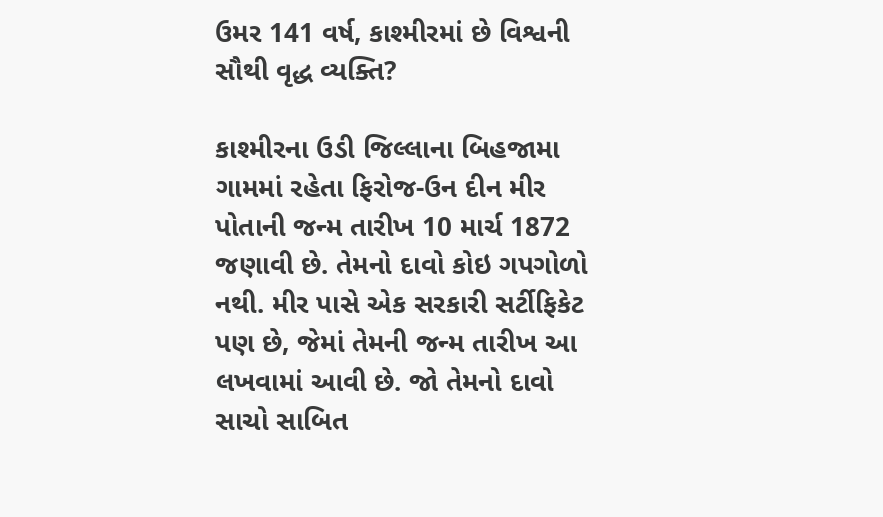ઉમર 141 વર્ષ, કાશ્મીરમાં છે વિશ્વની સૌથી વૃદ્ધ વ્યક્તિ?

કાશ્મીરના ઉડી જિલ્લાના બિહજામા ગામમાં રહેતા ફિરોજ-ઉન દીન મીર પોતાની જન્મ તારીખ 10 માર્ચ 1872 જણાવી છે. તેમનો દાવો કોઇ ગપગોળો નથી. મીર પાસે એક સરકારી સર્ટીફિકેટ પણ છે, જેમાં તેમની જન્મ તારીખ આ લખવામાં આવી છે. જો તેમનો દાવો સાચો સાબિત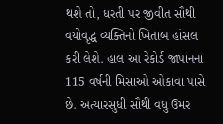થશે તો, ધરતી પર જીવીત સૌથી વયોવૃદ્ધ વ્યક્તિનો ખિતાબ હાંસલ કરી લેશે. હાલ આ રેકોર્ડ જાપાનના 115 વર્ષની મિસાઓ ઓકાવા પાસે છે. અત્યારસુધી સૌથી વધુ ઉમર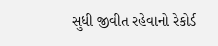સુધી જીવીત રહેવાનો રેકોર્ડ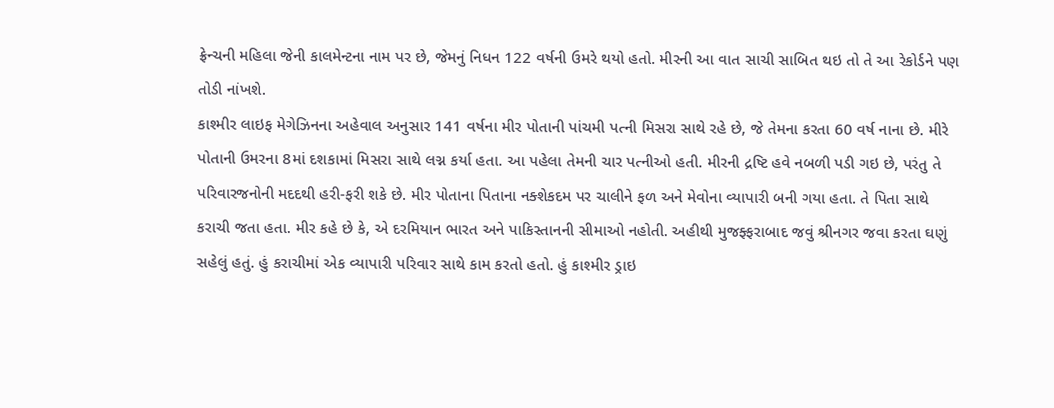ફ્રેન્ચની મહિલા જેની કાલમેન્ટના નામ પર છે, જેમનું નિધન 122 વર્ષની ઉમરે થયો હતો. મીરની આ વાત સાચી સાબિત થઇ તો તે આ રેકોર્ડને પણ તોડી નાંખશે.
કાશ્મીર લાઇફ મેગેઝિનના અહેવાલ અનુસાર 141 વર્ષના મીર પોતાની પાંચમી પત્ની મિસરા સાથે રહે છે, જે તેમના કરતા 60 વર્ષ નાના છે. મીરે પોતાની ઉમરના 8માં દશકામાં મિસરા સાથે લગ્ન કર્યા હતા. આ પહેલા તેમની ચાર પત્નીઓ હતી. મીરની દ્રષ્ટિ હવે નબળી પડી ગઇ છે, પરંતુ તે પરિવારજનોની મદદથી હરી-ફરી શકે છે. મીર પોતાના પિતાના નક્શેકદમ પર ચાલીને ફળ અને મેવોના વ્યાપારી બની ગયા હતા. તે પિતા સાથે કરાચી જતા હતા. મીર કહે છે કે, એ દરમિયાન ભારત અને પાકિસ્તાનની સીમાઓ નહોતી. અહીથી મુજફ્ફરાબાદ જવું શ્રીનગર જવા કરતા ઘણું સહેલું હતું. હું કરાચીમાં એક વ્યાપારી પરિવાર સાથે કામ કરતો હતો. હું કાશ્મીર ડ્રાઇ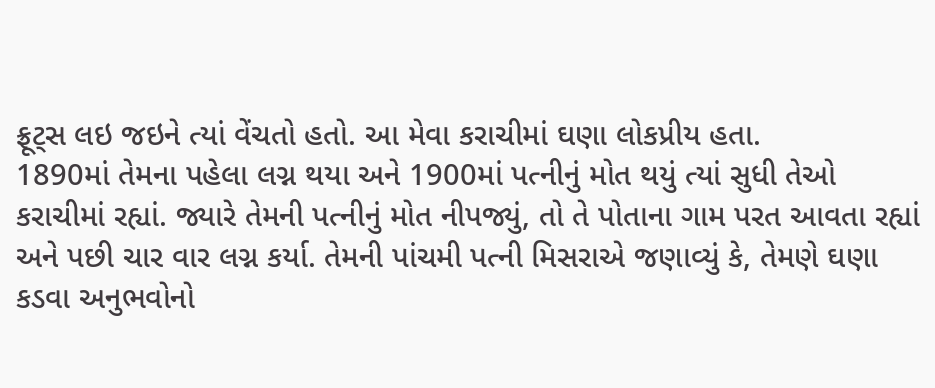ફ્રૂટ્સ લઇ જઇને ત્યાં વેંચતો હતો. આ મેવા કરાચીમાં ઘણા લોકપ્રીય હતા.
1890માં તેમના પહેલા લગ્ન થયા અને 1900માં પત્નીનું મોત થયું ત્યાં સુધી તેઓ કરાચીમાં રહ્યાં. જ્યારે તેમની પત્નીનું મોત નીપજ્યું, તો તે પોતાના ગામ પરત આવતા રહ્યાં અને પછી ચાર વાર લગ્ન કર્યા. તેમની પાંચમી પત્ની મિસરાએ જણાવ્યું કે, તેમણે ઘણા કડવા અનુભવોનો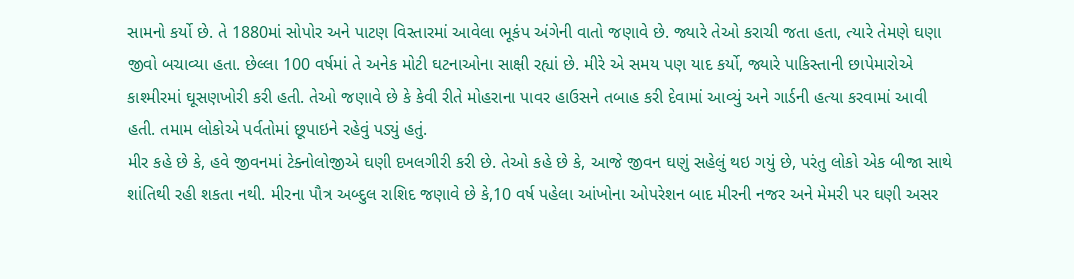સામનો કર્યો છે. તે 1880માં સોપોર અને પાટણ વિસ્તારમાં આવેલા ભૂકંપ અંગેની વાતો જણાવે છે. જ્યારે તેઓ કરાચી જતા હતા, ત્યારે તેમણે ઘણા જીવો બચાવ્યા હતા. છેલ્લા 100 વર્ષમાં તે અનેક મોટી ઘટનાઓના સાક્ષી રહ્યાં છે. મીરે એ સમય પણ યાદ કર્યો, જ્યારે પાકિસ્તાની છાપેમારોએ કાશ્મીરમાં ઘૂસણખોરી કરી હતી. તેઓ જણાવે છે કે કેવી રીતે મોહરાના પાવર હાઉસને તબાહ કરી દેવામાં આવ્યું અને ગાર્ડની હત્યા કરવામાં આવી હતી. તમામ લોકોએ પર્વતોમાં છૂપાઇને રહેવું પડ્યું હતું.
મીર કહે છે કે, હવે જીવનમાં ટેક્નોલોજીએ ઘણી દખલગીરી કરી છે. તેઓ કહે છે કે, આજે જીવન ઘણું સહેલું થઇ ગયું છે, પરંતુ લોકો એક બીજા સાથે શાંતિથી રહી શકતા નથી. મીરના પૌત્ર અબ્દુલ રાશિદ જણાવે છે કે,10 વર્ષ પહેલા આંખોના ઓપરેશન બાદ મીરની નજર અને મેમરી પર ઘણી અસર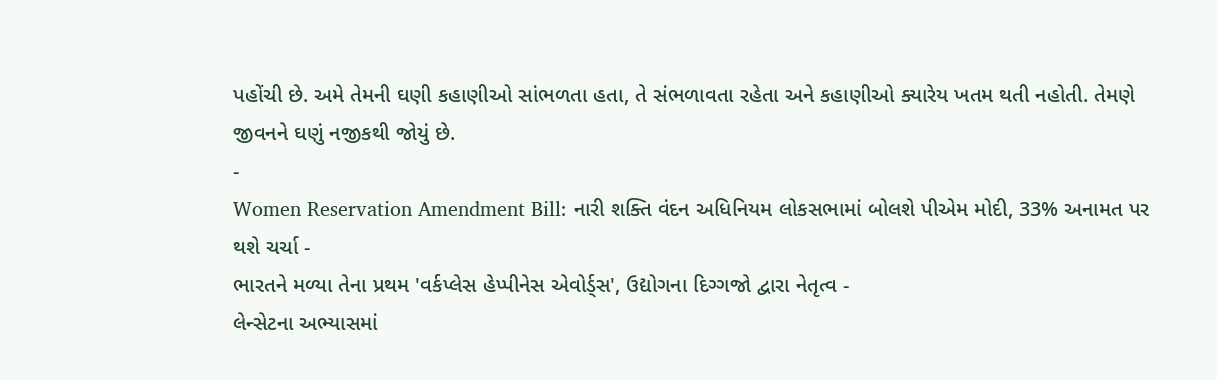પહોંચી છે. અમે તેમની ઘણી કહાણીઓ સાંભળતા હતા, તે સંભળાવતા રહેતા અને કહાણીઓ ક્યારેય ખતમ થતી નહોતી. તેમણે જીવનને ઘણું નજીકથી જોયું છે.
-
Women Reservation Amendment Bill: નારી શક્તિ વંદન અધિનિયમ લોકસભામાં બોલશે પીએમ મોદી, 33% અનામત પર થશે ચર્ચા -
ભારતને મળ્યા તેના પ્રથમ 'વર્કપ્લેસ હેપ્પીનેસ એવોર્ડ્સ', ઉદ્યોગના દિગ્ગજો દ્વારા નેતૃત્વ -
લેન્સેટના અભ્યાસમાં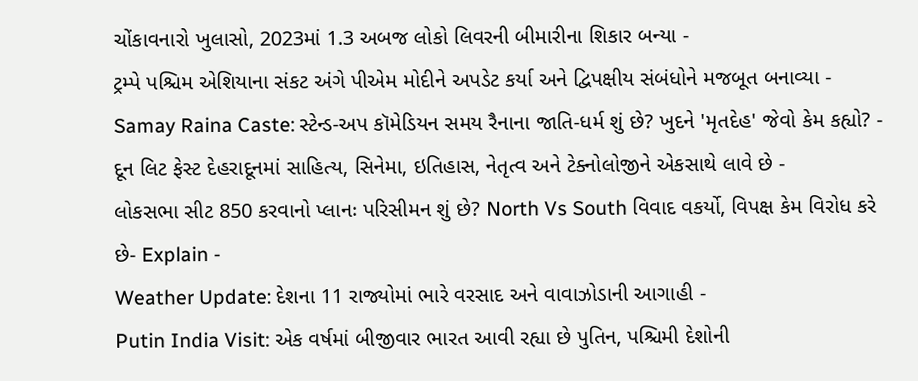ચોંકાવનારો ખુલાસો, 2023માં 1.3 અબજ લોકો લિવરની બીમારીના શિકાર બન્યા -
ટ્રમ્પે પશ્ચિમ એશિયાના સંકટ અંગે પીએમ મોદીને અપડેટ કર્યા અને દ્વિપક્ષીય સંબંધોને મજબૂત બનાવ્યા -
Samay Raina Caste: સ્ટેન્ડ-અપ કૉમેડિયન સમય રૈનાના જાતિ-ધર્મ શું છે? ખુદને 'મૃતદેહ' જેવો કેમ કહ્યો? -
દૂન લિટ ફેસ્ટ દેહરાદૂનમાં સાહિત્ય, સિનેમા, ઇતિહાસ, નેતૃત્વ અને ટેક્નોલોજીને એકસાથે લાવે છે -
લોકસભા સીટ 850 કરવાનો પ્લાનઃ પરિસીમન શું છે? North Vs South વિવાદ વકર્યો, વિપક્ષ કેમ વિરોધ કરે છે- Explain -
Weather Update: દેશના 11 રાજ્યોમાં ભારે વરસાદ અને વાવાઝોડાની આગાહી -
Putin India Visit: એક વર્ષમાં બીજીવાર ભારત આવી રહ્યા છે પુતિન, પશ્ચિમી દેશોની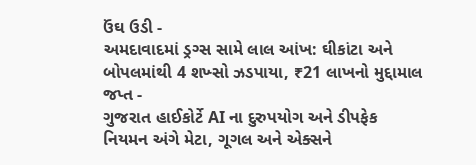ઉંઘ ઉડી -
અમદાવાદમાં ડ્રગ્સ સામે લાલ આંખ: ઘીકાંટા અને બોપલમાંથી 4 શખ્સો ઝડપાયા, ₹21 લાખનો મુદ્દામાલ જપ્ત -
ગુજરાત હાઈકોર્ટે AI ના દુરુપયોગ અને ડીપફેક નિયમન અંગે મેટા, ગૂગલ અને એક્સને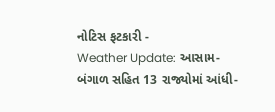નોટિસ ફટકારી -
Weather Update: આસામ-બંગાળ સહિત 13 રાજ્યોમાં આંધી-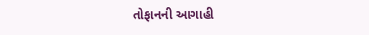તોફાનની આગાહી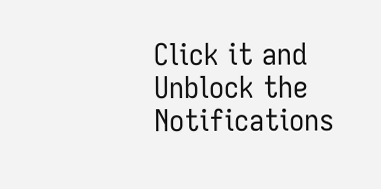Click it and Unblock the Notifications